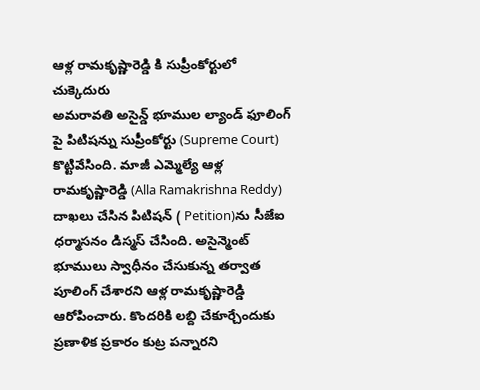ఆళ్ల రామకృష్ణారెడ్డి కి సుప్రీంకోర్టులో చుక్కెదురు
అమరావతి అసైన్డ్ భూముల ల్యాండ్ ఫూలింగ్ పై పిటిషన్ను సుప్రీంకోర్టు (Supreme Court) కొట్టివేసింది. మాజీ ఎమ్మెల్యే ఆళ్ల రామకృష్ణారెడ్డి (Alla Ramakrishna Reddy) దాఖలు చేసిన పిటిషన్ ( Petition)ను సీజేఐ ధర్మాసనం డిస్మస్ చేసింది. అసైన్మెంట్ భూములు స్వాధీనం చేసుకున్న తర్వాత పూలింగ్ చేశారని ఆళ్ల రామకృష్ణారెడ్డి ఆరోపించారు. కొందరికి లబ్ది చేకూర్చేందుకు ప్రణాళిక ప్రకారం కుట్ర పన్నారని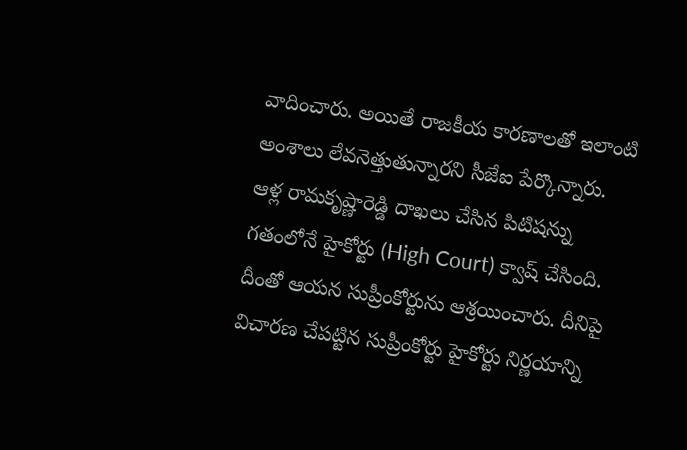వాదించారు. అయితే రాజకీయ కారణాలతో ఇలాంటి అంశాలు లేవనెత్తుతున్నారని సీజేఐ పేర్కొన్నారు. ఆళ్ల రామకృష్ణారెడ్డి దాఖలు చేసిన పిటిషన్ను గతంలోనే హైకోర్టు (High Court) క్వాష్ చేసింది. దీంతో ఆయన సుప్రీంకోర్టును ఆశ్రయించారు. దీనిపై విచారణ చేపట్టిన సుప్రీంకోర్టు హైకోర్టు నిర్ణయాన్ని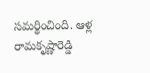సమర్థించింది. ఆళ్ల రామకృష్ణారెడ్డి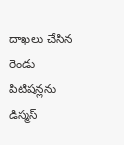దాఖలు చేసిన రెండు పిటిషన్లను డిస్మస్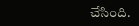చేసింది.